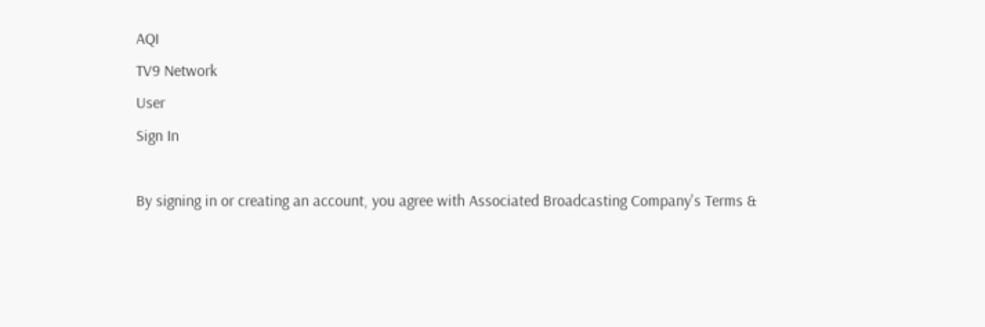AQI
TV9 Network
User
Sign In

By signing in or creating an account, you agree with Associated Broadcasting Company's Terms &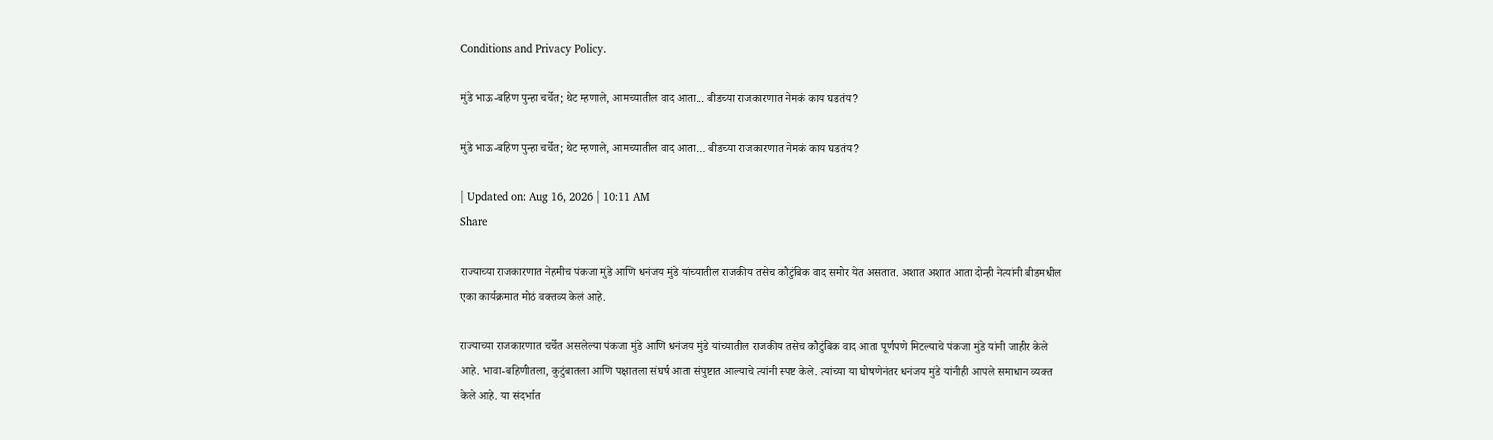Conditions and Privacy Policy.

मुंडे भाऊ-बहिण पुन्हा चर्चेत; थेट म्हणाले, आमच्यातील वाद आता... बीडच्या राजकारणात नेमकं काय घडतंय?

मुंडे भाऊ-बहिण पुन्हा चर्चेत; थेट म्हणाले, आमच्यातील वाद आता… बीडच्या राजकारणात नेमकं काय घडतंय?

| Updated on: Aug 16, 2026 | 10:11 AM
Share

राज्याच्या राजकारणात नेहमीच पंकजा मुंडे आणि धनंजय मुंडे यांच्यातील राजकीय तसेच कौटुंबिक वाद समोर येत असतात. अशात अशात आता दोन्ही नेत्यांनी बीडमधील एका कार्यक्रमात मोठं वक्तव्य केलं आहे.

राज्याच्या राजकारणात चर्चेत असलेल्या पंकजा मुंडे आणि धनंजय मुंडे यांच्यातील राजकीय तसेच कौटुंबिक वाद आता पूर्णपणे मिटल्याचे पंकजा मुंडे यांनी जाहीर केले आहे. भावा-बहिणीतला, कुटुंबातला आणि पक्षातला संघर्ष आता संपुष्टात आल्याचे त्यांनी स्पष्ट केले. त्यांच्या या घोषणेनंतर धनंजय मुंडे यांनीही आपले समाधान व्यक्त केले आहे. या संदर्भात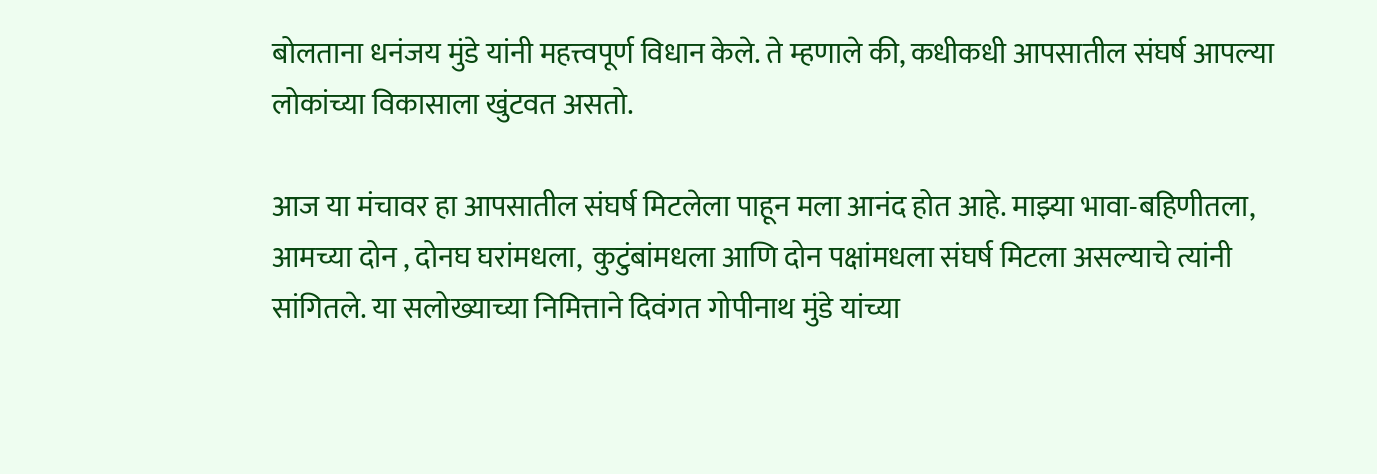बोलताना धनंजय मुंडे यांनी महत्त्वपूर्ण विधान केले. ते म्हणाले की, कधीकधी आपसातील संघर्ष आपल्या लोकांच्या विकासाला खुंटवत असतो.

आज या मंचावर हा आपसातील संघर्ष मिटलेला पाहून मला आनंद होत आहे. माझ्या भावा-बहिणीतला, आमच्या दोन , दोनघ घरांमधला,  कुटुंबांमधला आणि दोन पक्षांमधला संघर्ष मिटला असल्याचे त्यांनी सांगितले. या सलोख्याच्या निमित्ताने दिवंगत गोपीनाथ मुंडे यांच्या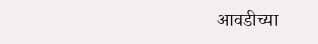आवडीच्या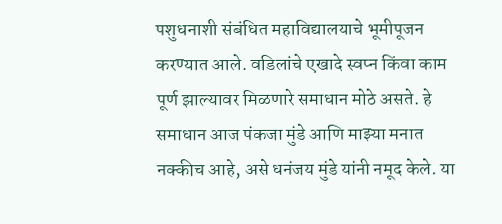पशुधनाशी संबंधित महाविद्यालयाचे भूमीपूजन करण्यात आले. वडिलांचे एखादे स्वप्न किंवा काम पूर्ण झाल्यावर मिळणारे समाधान मोठे असते. हे समाधान आज पंकजा मुंडे आणि माझ्या मनात नक्कीच आहे, असे धनंजय मुंडे यांनी नमूद केले. या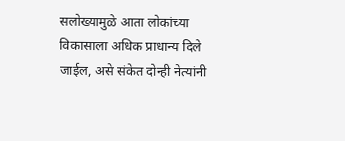सलोख्यामुळे आता लोकांच्या विकासाला अधिक प्राधान्य दिले जाईल, असे संकेत दोन्ही नेत्यांनी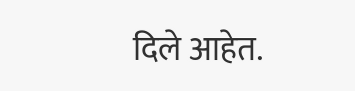दिले आहेत.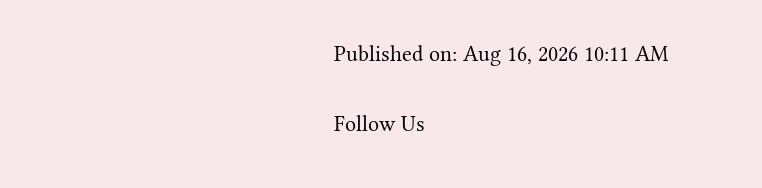Published on: Aug 16, 2026 10:11 AM

Follow Us